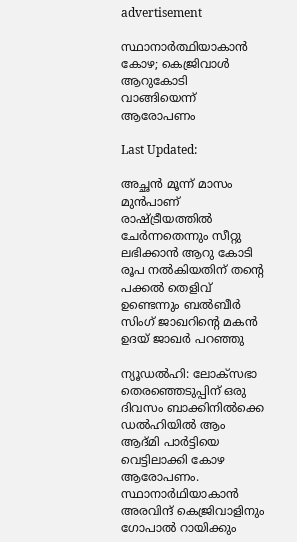advertisement

സ്ഥാനാർത്ഥിയാകാൻ കോഴ; കെജ്രിവാൾ ആറുകോടി വാങ്ങിയെന്ന് ആരോപണം

Last Updated:

അച്ഛൻ മൂന്ന് മാസം മുൻപാണ് രാഷ്ട്രീയത്തിൽ ചേർന്നതെന്നും സീറ്റു ലഭിക്കാൻ ആറു കോടി രൂപ നൽകിയതിന് തന്റെ പക്കൽ തെളിവ് ഉണ്ടെന്നും ബൽബീർ സിംഗ് ജാഖറിന്റെ മകൻ ഉദയ് ജാഖർ പറഞ്ഞു

ന്യൂഡൽഹി: ലോക്സഭാ തെരഞ്ഞെടുപ്പിന് ഒരു ദിവസം ബാക്കിനിൽക്കെ ഡൽഹിയിൽ ആം ആദ്മി പാർട്ടിയെ വെട്ടിലാക്കി കോഴ ആരോപണം. സ്ഥാനാർഥിയാകാൻ അരവിന്ദ് കെജ്രിവാളിനും ഗോപാൽ റായിക്കും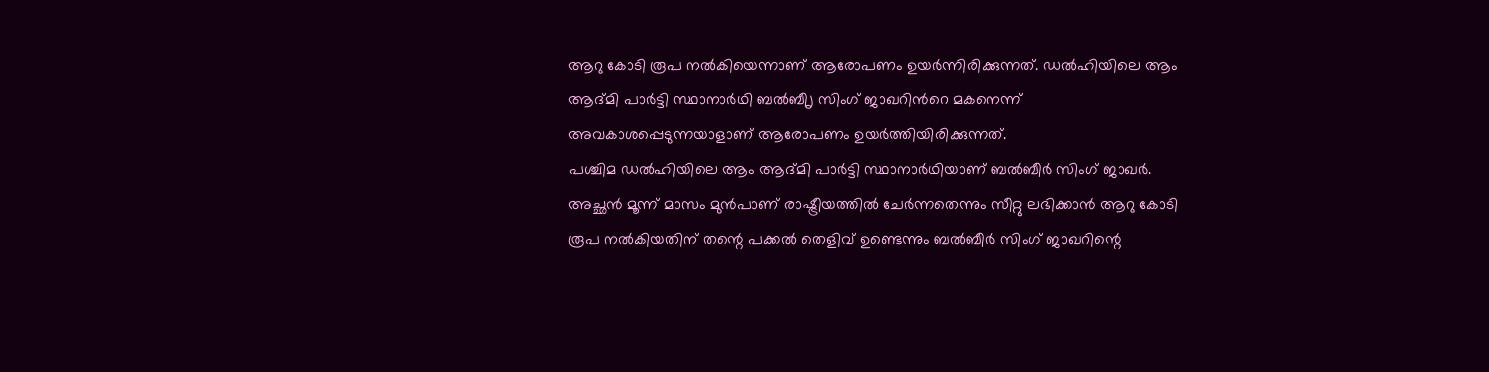ആറു കോടി രൂപ നൽകിയെന്നാണ് ആരോപണം ഉയർന്നിരിക്കുന്നത്. ഡൽഹിയിലെ ആം ആദ്മി പാർട്ടി സ്ഥാനാർഥി ബൽബീൃ സിംഗ് ജാഖറിന്‍റെ മകനെന്ന് അവകാശപ്പെടുന്നയാളാണ് ആരോപണം ഉയർത്തിയിരിക്കുന്നത്.
പശ്ചിമ ഡൽഹിയിലെ ആം ആദ്മി പാർട്ടി സ്ഥാനാർഥിയാണ് ബൽബീർ സിംഗ് ജാഖർ. അച്ഛൻ മൂന്ന് മാസം മുൻപാണ് രാഷ്ട്രീയത്തിൽ ചേർന്നതെന്നും സീറ്റു ലഭിക്കാൻ ആറു കോടി രൂപ നൽകിയതിന് തന്റെ പക്കൽ തെളിവ് ഉണ്ടെന്നും ബൽബീർ സിംഗ് ജാഖറിന്റെ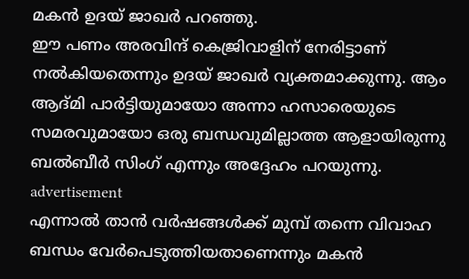മകൻ ഉദയ് ജാഖർ പറഞ്ഞു.
ഈ പണം അരവിന്ദ് കെജ്രിവാളിന് നേരിട്ടാണ് നൽകിയതെന്നും ഉദയ് ജാഖർ വ്യക്തമാക്കുന്നു. ആം ആദ്മി പാർട്ടിയുമായോ അന്നാ ഹസാരെയുടെ സമരവുമായോ ഒരു ബന്ധവുമില്ലാത്ത ആളായിരുന്നു ബൽബീർ സിംഗ് എന്നും അദ്ദേഹം പറയുന്നു.
advertisement
എന്നാൽ താൻ വർഷങ്ങൾക്ക് മുമ്പ് തന്നെ വിവാഹ ബന്ധം വേർപെടുത്തിയതാണെന്നും മകൻ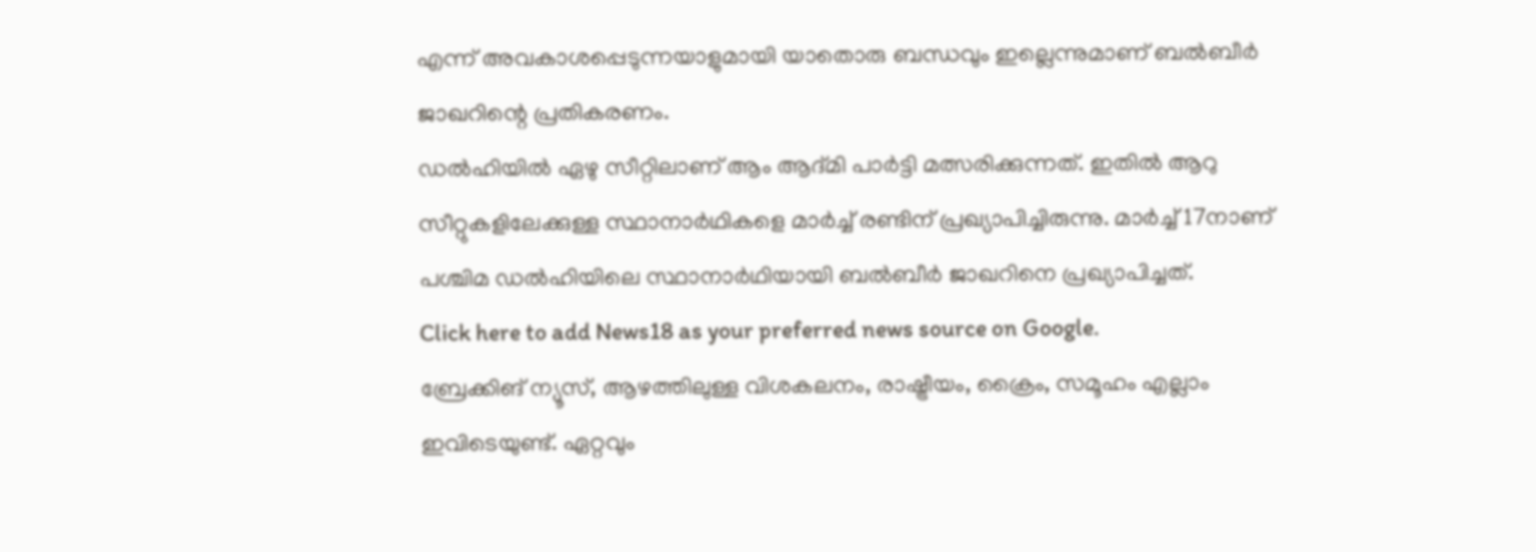എന്ന് അവകാശപ്പെടുന്നയാളുമായി യാതൊരു ബന്ധവും ഇല്ലെന്നുമാണ് ബൽബീർ ജാഖറിന്റെ പ്രതികരണം.
ഡൽഹിയിൽ ഏഴു സീറ്റിലാണ് ആം ആദ്മി പാർട്ടി മത്സരിക്കുന്നത്. ഇതിൽ ആറു സീറ്റുകളിലേക്കുള്ള സ്ഥാനാർഥികളെ മാർച്ച് രണ്ടിന് പ്രഖ്യാപിച്ചിരുന്നു. മാർച്ച് 17നാണ് പശ്ചിമ ഡൽഹിയിലെ സ്ഥാനാർഥിയായി ബൽബീർ ജാഖറിനെ പ്രഖ്യാപിച്ചത്.
Click here to add News18 as your preferred news source on Google.
ബ്രേക്കിങ് ന്യൂസ്, ആഴത്തിലുള്ള വിശകലനം, രാഷ്ട്രീയം, ക്രൈം, സമൂഹം എല്ലാം ഇവിടെയുണ്ട്. ഏറ്റവും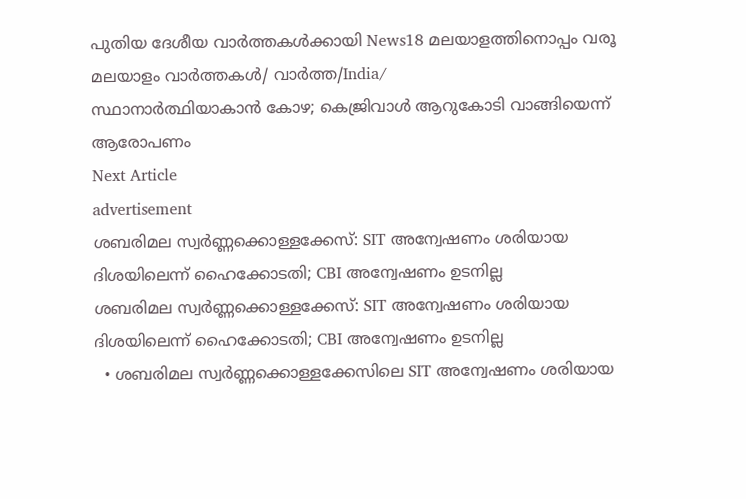പുതിയ ദേശീയ വാർത്തകൾക്കായി News18 മലയാളത്തിനൊപ്പം വരൂ
മലയാളം വാർത്തകൾ/ വാർത്ത/India/
സ്ഥാനാർത്ഥിയാകാൻ കോഴ; കെജ്രിവാൾ ആറുകോടി വാങ്ങിയെന്ന് ആരോപണം
Next Article
advertisement
ശബരിമല സ്വർണ്ണക്കൊള്ളക്കേസ്: SIT അന്വേഷണം ശരിയായ ദിശയിലെന്ന് ഹൈക്കോടതി; CBI അന്വേഷണം ഉടനില്ല
ശബരിമല സ്വർണ്ണക്കൊള്ളക്കേസ്: SIT അന്വേഷണം ശരിയായ ദിശയിലെന്ന് ഹൈക്കോടതി; CBI അന്വേഷണം ഉടനില്ല
  • ശബരിമല സ്വർണ്ണക്കൊള്ളക്കേസിലെ SIT അന്വേഷണം ശരിയായ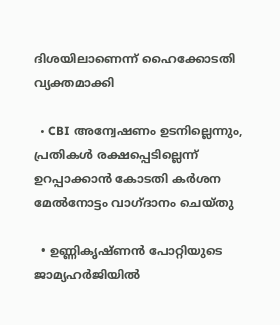ദിശയിലാണെന്ന് ഹൈക്കോടതി വ്യക്തമാക്കി

  • CBI അന്വേഷണം ഉടനില്ലെന്നും, പ്രതികൾ രക്ഷപ്പെടില്ലെന്ന് ഉറപ്പാക്കാൻ കോടതി കർശന മേൽനോട്ടം വാഗ്ദാനം ചെയ്തു

  • ഉണ്ണികൃഷ്ണൻ പോറ്റിയുടെ ജാമ്യഹർജിയിൽ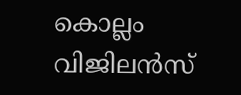കൊല്ലം വിജിലൻസ്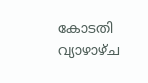കോടതി വ്യാഴാഴ്ച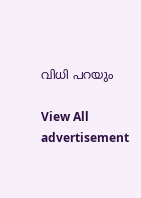വിധി പറയും

View All
advertisement